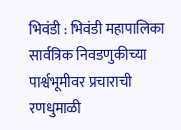भिवंडी : भिवंडी महापालिका सार्वत्रिक निवडणुकीच्या पार्श्वभूमीवर प्रचाराची रणधुमाळी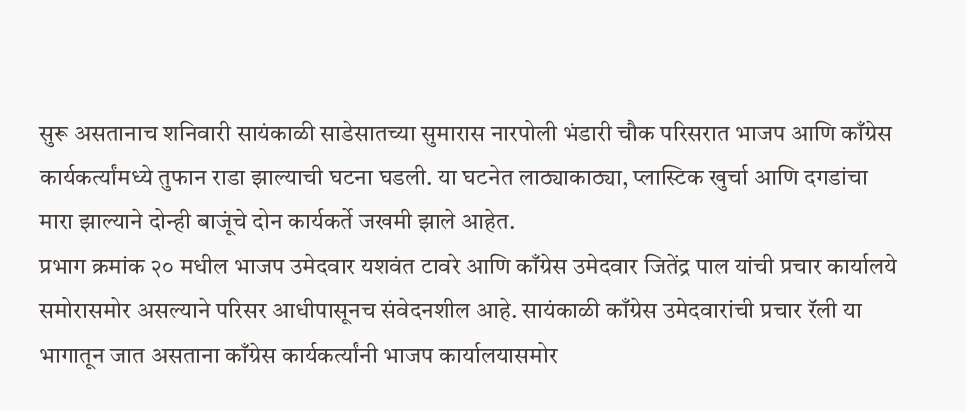सुरू असतानाच शनिवारी सायंकाळी साडेसातच्या सुमारास नारपोली भंडारी चौक परिसरात भाजप आणि काँग्रेस कार्यकर्त्यांमध्ये तुफान राडा झाल्याची घटना घडली. या घटनेत लाठ्याकाठ्या, प्लास्टिक खुर्चा आणि दगडांचा मारा झाल्याने दोन्ही बाजूंचे दोन कार्यकर्ते जखमी झाले आहेत.
प्रभाग क्रमांक २० मधील भाजप उमेदवार यशवंत टावरे आणि काँग्रेस उमेदवार जितेंद्र पाल यांची प्रचार कार्यालये समोरासमोर असल्याने परिसर आधीपासूनच संवेदनशील आहे. सायंकाळी काँग्रेस उमेदवारांची प्रचार रॅली या भागातून जात असताना काँग्रेस कार्यकर्त्यांनी भाजप कार्यालयासमोर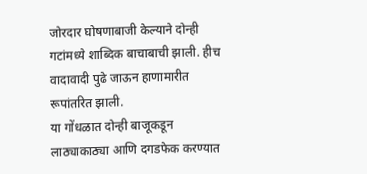जोरदार घोषणाबाजी केल्याने दोन्ही गटांमध्ये शाब्दिक बाचाबाची झाली. हीच वादावादी पुढे जाऊन हाणामारीत रूपांतरित झाली.
या गोंधळात दोन्ही बाजूकडून लाठ्याकाठ्या आणि दगडफेक करण्यात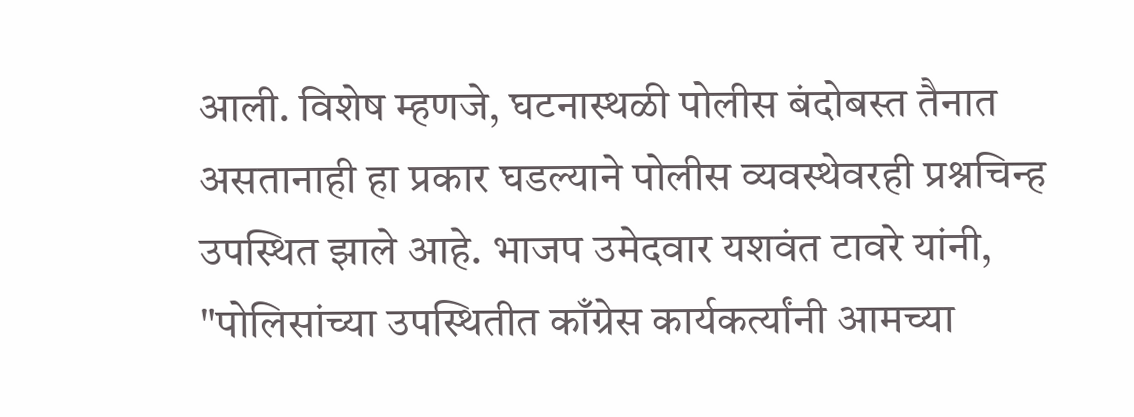आली. विशेष म्हणजे, घटनास्थळी पोलीस बंदोबस्त तैनात असतानाही हा प्रकार घडल्याने पोलीस व्यवस्थेवरही प्रश्नचिन्ह उपस्थित झाले आहे. भाजप उमेदवार यशवंत टावरे यांनी, "पोलिसांच्या उपस्थितीत काँग्रेस कार्यकर्त्यांनी आमच्या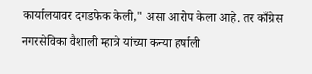कार्यालयावर दगडफेक केली," असा आरोप केला आहे. तर काँग्रेस नगरसेविका वैशाली म्हात्रे यांच्या कन्या हर्षाली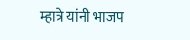म्हात्रे यांनी भाजप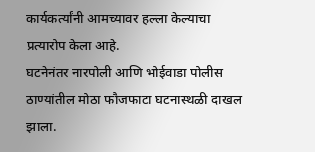कार्यकर्त्यांनी आमच्यावर हल्ला केल्याचा प्रत्यारोप केला आहे.
घटनेनंतर नारपोली आणि भोईवाडा पोलीस ठाण्यांतील मोठा फौजफाटा घटनास्थळी दाखल झाला.